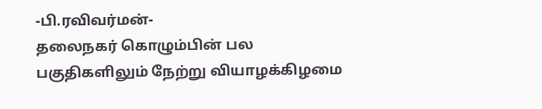-பி.ரவிவர்மன்-
தலைநகர் கொழும்பின் பல பகுதிகளிலும் நேற்று வியாழக்கிழமை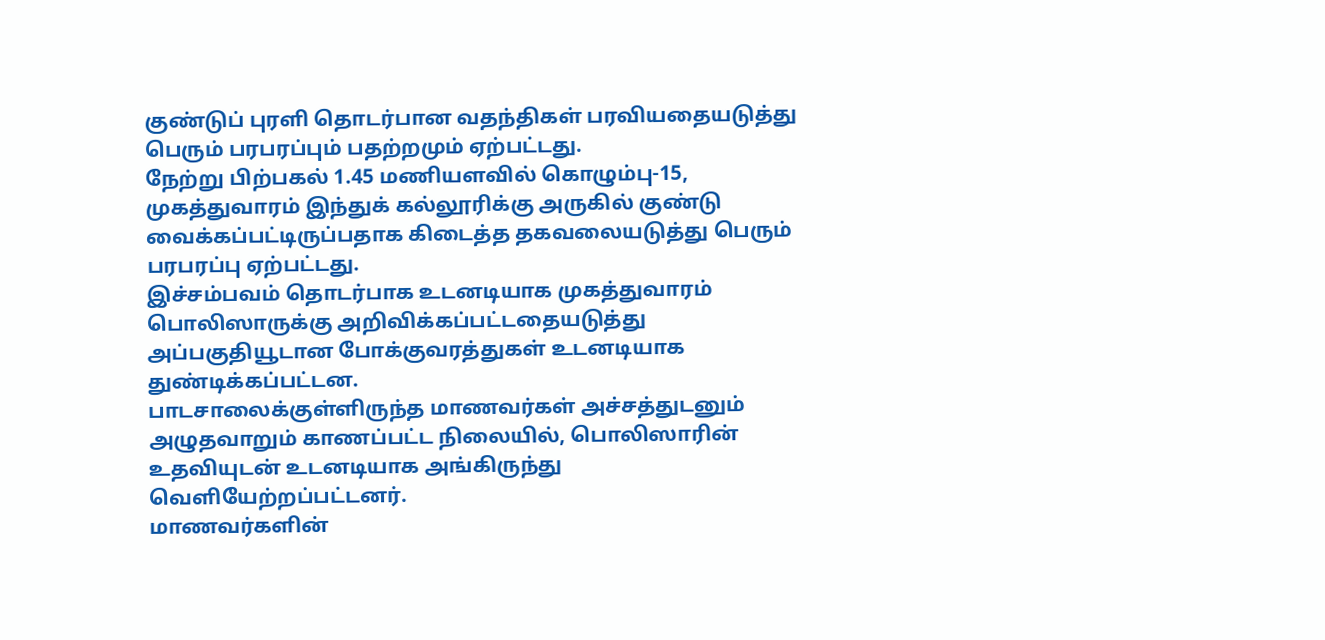குண்டுப் புரளி தொடர்பான வதந்திகள் பரவியதையடுத்து பெரும் பரபரப்பும் பதற்றமும் ஏற்பட்டது.
நேற்று பிற்பகல் 1.45 மணியளவில் கொழும்பு-15, முகத்துவாரம் இந்துக் கல்லூரிக்கு அருகில் குண்டு வைக்கப்பட்டிருப்பதாக கிடைத்த தகவலையடுத்து பெரும் பரபரப்பு ஏற்பட்டது.
இச்சம்பவம் தொடர்பாக உடனடியாக முகத்துவாரம் பொலிஸாருக்கு அறிவிக்கப்பட்டதையடுத்து அப்பகுதியூடான போக்குவரத்துகள் உடனடியாக துண்டிக்கப்பட்டன.
பாடசாலைக்குள்ளிருந்த மாணவர்கள் அச்சத்துடனும் அழுதவாறும் காணப்பட்ட நிலையில், பொலிஸாரின் உதவியுடன் உடனடியாக அங்கிருந்து வெளியேற்றப்பட்டனர்.
மாணவர்களின்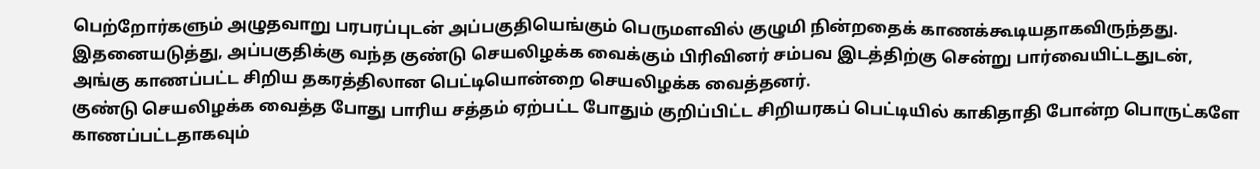பெற்றோர்களும் அழுதவாறு பரபரப்புடன் அப்பகுதியெங்கும் பெருமளவில் குழுமி நின்றதைக் காணக்கூடியதாகவிருந்தது.
இதனையடுத்து, அப்பகுதிக்கு வந்த குண்டு செயலிழக்க வைக்கும் பிரிவினர் சம்பவ இடத்திற்கு சென்று பார்வையிட்டதுடன், அங்கு காணப்பட்ட சிறிய தகரத்திலான பெட்டியொன்றை செயலிழக்க வைத்தனர்.
குண்டு செயலிழக்க வைத்த போது பாரிய சத்தம் ஏற்பட்ட போதும் குறிப்பிட்ட சிறியரகப் பெட்டியில் காகிதாதி போன்ற பொருட்களே காணப்பட்டதாகவும்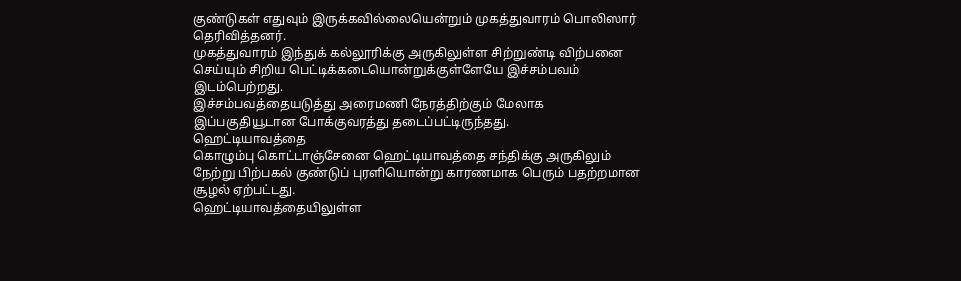குண்டுகள் எதுவும் இருக்கவில்லையென்றும் முகத்துவாரம் பொலிஸார் தெரிவித்தனர்.
முகத்துவாரம் இந்துக் கல்லூரிக்கு அருகிலுள்ள சிற்றுண்டி விற்பனை செய்யும் சிறிய பெட்டிக்கடையொன்றுக்குள்ளேயே இச்சம்பவம் இடம்பெற்றது.
இச்சம்பவத்தையடுத்து அரைமணி நேரத்திற்கும் மேலாக இப்பகுதியூடான போக்குவரத்து தடைப்பட்டிருந்தது.
ஹெட்டியாவத்தை
கொழும்பு கொட்டாஞ்சேனை ஹெட்டியாவத்தை சந்திக்கு அருகிலும் நேற்று பிற்பகல் குண்டுப் புரளியொன்று காரணமாக பெரும் பதற்றமான சூழல் ஏற்பட்டது.
ஹெட்டியாவத்தையிலுள்ள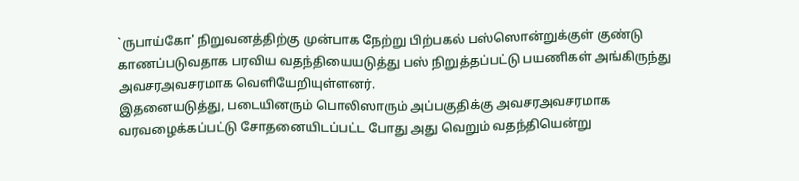`ருபாய்கோ' நிறுவனத்திற்கு முன்பாக நேற்று பிற்பகல் பஸ்ஸொன்றுக்குள் குண்டு காணப்படுவதாக பரவிய வதந்தியையடுத்து பஸ் நிறுத்தப்பட்டு பயணிகள் அங்கிருந்து அவசரஅவசரமாக வெளியேறியுள்ளனர்.
இதனையடுத்து, படையினரும் பொலிஸாரும் அப்பகுதிக்கு அவசரஅவசரமாக வரவழைக்கப்பட்டு சோதனையிடப்பட்ட போது அது வெறும் வதந்தியென்று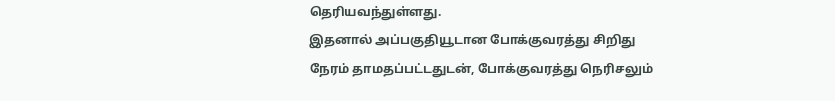தெரியவந்துள்ளது.
இதனால் அப்பகுதியூடான போக்குவரத்து சிறிது நேரம் தாமதப்பட்டதுடன், போக்குவரத்து நெரிசலும்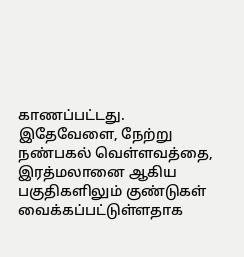காணப்பட்டது.
இதேவேளை, நேற்று நண்பகல் வெள்ளவத்தை, இரத்மலானை ஆகிய பகுதிகளிலும் குண்டுகள் வைக்கப்பட்டுள்ளதாக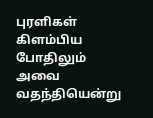புரளிகள் கிளம்பிய போதிலும் அவை வதந்தியென்று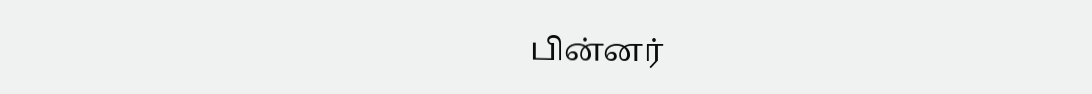பின்னர்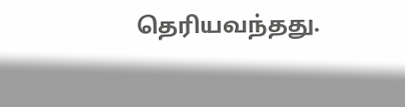தெரியவந்தது.